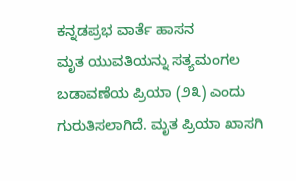ಕನ್ನಡಪ್ರಭ ವಾರ್ತೆ ಹಾಸನ
ಮೃತ ಯುವತಿಯನ್ನು ಸತ್ಯಮಂಗಲ ಬಡಾವಣೆಯ ಪ್ರಿಯಾ (೨೩) ಎಂದು ಗುರುತಿಸಲಾಗಿದೆ. ಮೃತ ಪ್ರಿಯಾ ಖಾಸಗಿ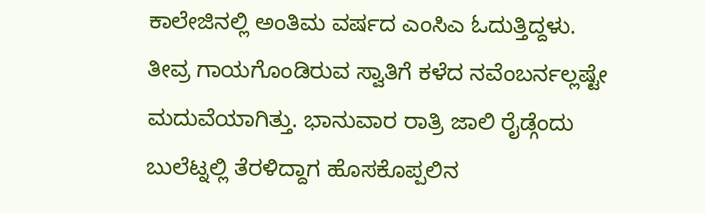ಕಾಲೇಜಿನಲ್ಲಿ ಅಂತಿಮ ವರ್ಷದ ಎಂಸಿಎ ಓದುತ್ತಿದ್ದಳು. ತೀವ್ರ ಗಾಯಗೊಂಡಿರುವ ಸ್ವಾತಿಗೆ ಕಳೆದ ನವೆಂಬರ್ನಲ್ಲಷ್ಟೇ ಮದುವೆಯಾಗಿತ್ತು. ಭಾನುವಾರ ರಾತ್ರಿ ಜಾಲಿ ರೈಡ್ಗೆಂದು ಬುಲೆಟ್ನಲ್ಲಿ ತೆರಳಿದ್ದಾಗ ಹೊಸಕೊಪ್ಪಲಿನ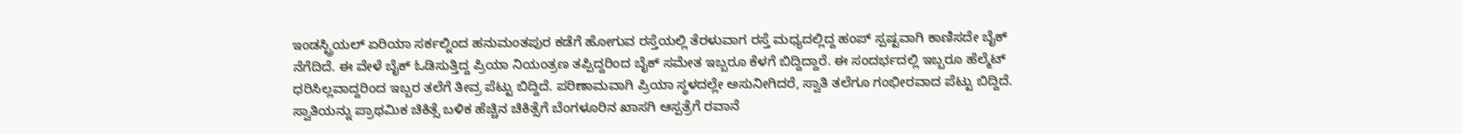ಇಂಡಸ್ಟ್ರಿಯಲ್ ಏರಿಯಾ ಸರ್ಕಲ್ನಿಂದ ಹನುಮಂತಪುರ ಕಡೆಗೆ ಹೋಗುವ ರಸ್ತೆಯಲ್ಲಿ ತೆರಳುವಾಗ ರಸ್ತೆ ಮಧ್ಯದಲ್ಲಿದ್ದ ಹಂಪ್ ಸ್ಪಷ್ಟವಾಗಿ ಕಾಣಿಸದೇ ಬೈಕ್ ನೆಗೆದಿದೆ. ಈ ವೇಳೆ ಬೈಕ್ ಓಡಿಸುತ್ತಿದ್ದ ಪ್ರಿಯಾ ನಿಯಂತ್ರಣ ತಪ್ಪಿದ್ದರಿಂದ ಬೈಕ್ ಸಮೇತ ಇಬ್ಬರೂ ಕೆಳಗೆ ಬಿದ್ದಿದ್ದಾರೆ. ಈ ಸಂದರ್ಭದಲ್ಲಿ ಇಬ್ಬರೂ ಹೆಲ್ಮೆಟ್ ಧರಿಸಿಲ್ಲವಾದ್ದರಿಂದ ಇಬ್ಬರ ತಲೆಗೆ ತೀವ್ರ ಪೆಟ್ಟು ಬಿದ್ದಿದೆ. ಪರಿಣಾಮವಾಗಿ ಪ್ರಿಯಾ ಸ್ಥಳದಲ್ಲೇ ಅಸುನೀಗಿದರೆ, ಸ್ವಾತಿ ತಲೆಗೂ ಗಂಭೀರವಾದ ಪೆಟ್ಟು ಬಿದ್ದಿದೆ. ಸ್ವಾತಿಯನ್ನು ಪ್ರಾಥಮಿಕ ಚಿಕಿತ್ಸೆ ಬಳಿಕ ಹೆಚ್ಚಿನ ಚಿಕಿತ್ಸೆಗೆ ಬೆಂಗಳೂರಿನ ಖಾಸಗಿ ಆಸ್ಪತ್ರೆಗೆ ರವಾನೆ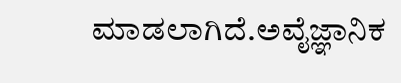ಮಾಡಲಾಗಿದೆ.ಅವೈಜ್ಞಾನಿಕ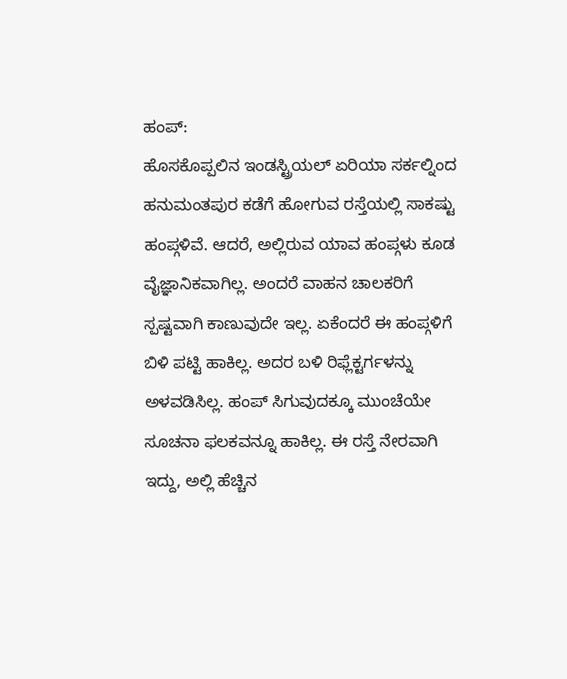ಹಂಪ್:
ಹೊಸಕೊಪ್ಪಲಿನ ಇಂಡಸ್ಟ್ರಿಯಲ್ ಏರಿಯಾ ಸರ್ಕಲ್ನಿಂದ ಹನುಮಂತಪುರ ಕಡೆಗೆ ಹೋಗುವ ರಸ್ತೆಯಲ್ಲಿ ಸಾಕಷ್ಟು ಹಂಪ್ಗಳಿವೆ. ಆದರೆ, ಅಲ್ಲಿರುವ ಯಾವ ಹಂಪ್ಗಳು ಕೂಡ ವೈಜ್ಞಾನಿಕವಾಗಿಲ್ಲ. ಅಂದರೆ ವಾಹನ ಚಾಲಕರಿಗೆ ಸ್ಪಷ್ಟವಾಗಿ ಕಾಣುವುದೇ ಇಲ್ಲ. ಏಕೆಂದರೆ ಈ ಹಂಪ್ಗಳಿಗೆ ಬಿಳಿ ಪಟ್ಟಿ ಹಾಕಿಲ್ಲ. ಅದರ ಬಳಿ ರಿಫ್ಲೆಕ್ಟರ್ಗಳನ್ನು ಅಳವಡಿಸಿಲ್ಲ. ಹಂಪ್ ಸಿಗುವುದಕ್ಕೂ ಮುಂಚೆಯೇ ಸೂಚನಾ ಫಲಕವನ್ನೂ ಹಾಕಿಲ್ಲ. ಈ ರಸ್ತೆ ನೇರವಾಗಿ ಇದ್ದು, ಅಲ್ಲಿ ಹೆಚ್ಚಿನ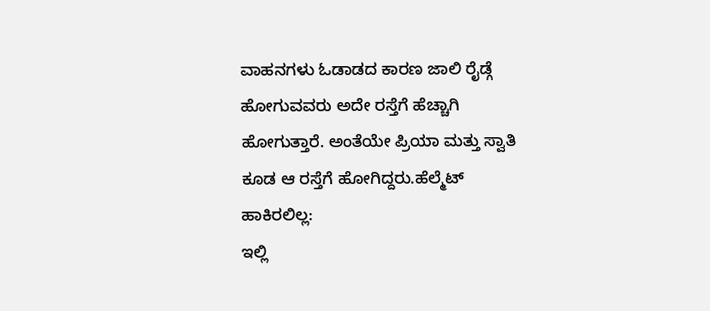ವಾಹನಗಳು ಓಡಾಡದ ಕಾರಣ ಜಾಲಿ ರೈಡ್ಗೆ ಹೋಗುವವರು ಅದೇ ರಸ್ತೆಗೆ ಹೆಚ್ಚಾಗಿ ಹೋಗುತ್ತಾರೆ. ಅಂತೆಯೇ ಪ್ರಿಯಾ ಮತ್ತು ಸ್ವಾತಿ ಕೂಡ ಆ ರಸ್ತೆಗೆ ಹೋಗಿದ್ದರು.ಹೆಲ್ಮೆಟ್ ಹಾಕಿರಲಿಲ್ಲ:
ಇಲ್ಲಿ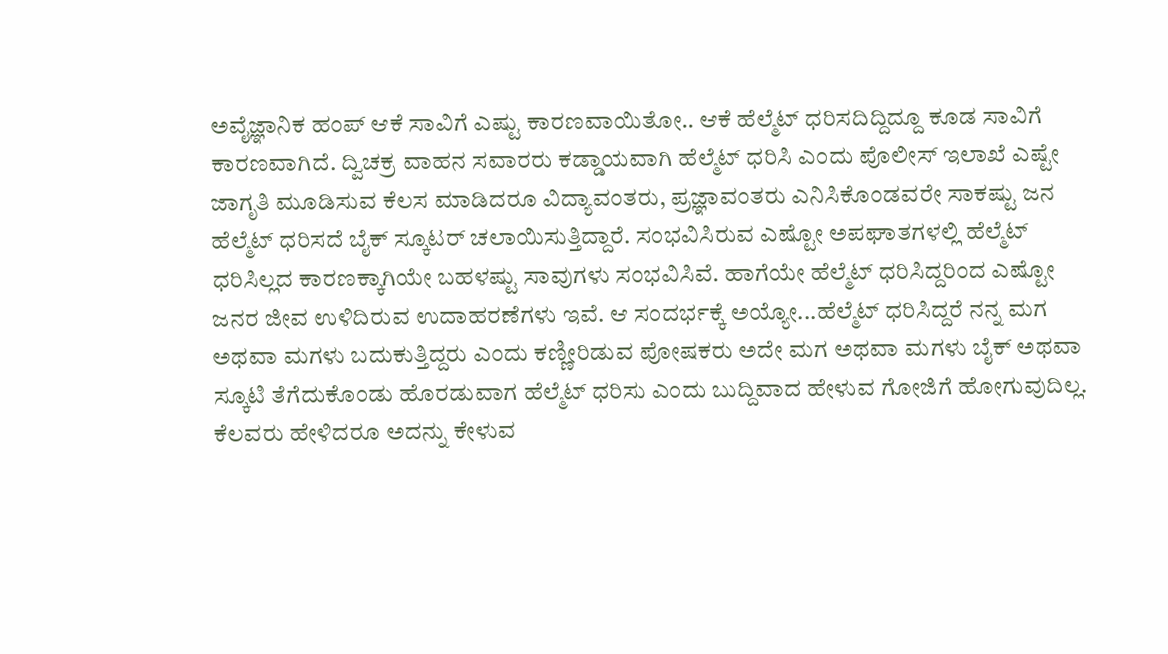ಅವೈಜ್ಞಾನಿಕ ಹಂಪ್ ಆಕೆ ಸಾವಿಗೆ ಎಷ್ಟು ಕಾರಣವಾಯಿತೋ.. ಆಕೆ ಹೆಲ್ಮೆಟ್ ಧರಿಸದಿದ್ದಿದ್ದೂ ಕೂಡ ಸಾವಿಗೆ ಕಾರಣವಾಗಿದೆ. ದ್ವಿಚಕ್ರ ವಾಹನ ಸವಾರರು ಕಡ್ಡಾಯವಾಗಿ ಹೆಲ್ಮೆಟ್ ಧರಿಸಿ ಎಂದು ಪೊಲೀಸ್ ಇಲಾಖೆ ಎಷ್ಟೇ ಜಾಗೃತಿ ಮೂಡಿಸುವ ಕೆಲಸ ಮಾಡಿದರೂ ವಿದ್ಯಾವಂತರು, ಪ್ರಜ್ಞಾವಂತರು ಎನಿಸಿಕೊಂಡವರೇ ಸಾಕಷ್ಟು ಜನ ಹೆಲ್ಮೆಟ್ ಧರಿಸದೆ ಬೈಕ್ ಸ್ಕೂಟರ್ ಚಲಾಯಿಸುತ್ತಿದ್ದಾರೆ. ಸಂಭವಿಸಿರುವ ಎಷ್ಟೋ ಅಪಘಾತಗಳಲ್ಲಿ ಹೆಲ್ಮೆಟ್ ಧರಿಸಿಲ್ಲದ ಕಾರಣಕ್ಕಾಗಿಯೇ ಬಹಳಷ್ಟು ಸಾವುಗಳು ಸಂಭವಿಸಿವೆ. ಹಾಗೆಯೇ ಹೆಲ್ಮೆಟ್ ಧರಿಸಿದ್ದರಿಂದ ಎಷ್ಟೋ ಜನರ ಜೀವ ಉಳಿದಿರುವ ಉದಾಹರಣೆಗಳು ಇವೆ. ಆ ಸಂದರ್ಭಕ್ಕೆ ಅಯ್ಯೋ...ಹೆಲ್ಮೆಟ್ ಧರಿಸಿದ್ದರೆ ನನ್ನ ಮಗ ಅಥವಾ ಮಗಳು ಬದುಕುತ್ತಿದ್ದರು ಎಂದು ಕಣ್ಣೀರಿಡುವ ಪೋಷಕರು ಅದೇ ಮಗ ಅಥವಾ ಮಗಳು ಬೈಕ್ ಅಥವಾ ಸ್ಕೂಟಿ ತೆಗೆದುಕೊಂಡು ಹೊರಡುವಾಗ ಹೆಲ್ಮೆಟ್ ಧರಿಸು ಎಂದು ಬುದ್ದಿವಾದ ಹೇಳುವ ಗೋಜಿಗೆ ಹೋಗುವುದಿಲ್ಲ. ಕೆಲವರು ಹೇಳಿದರೂ ಅದನ್ನು ಕೇಳುವ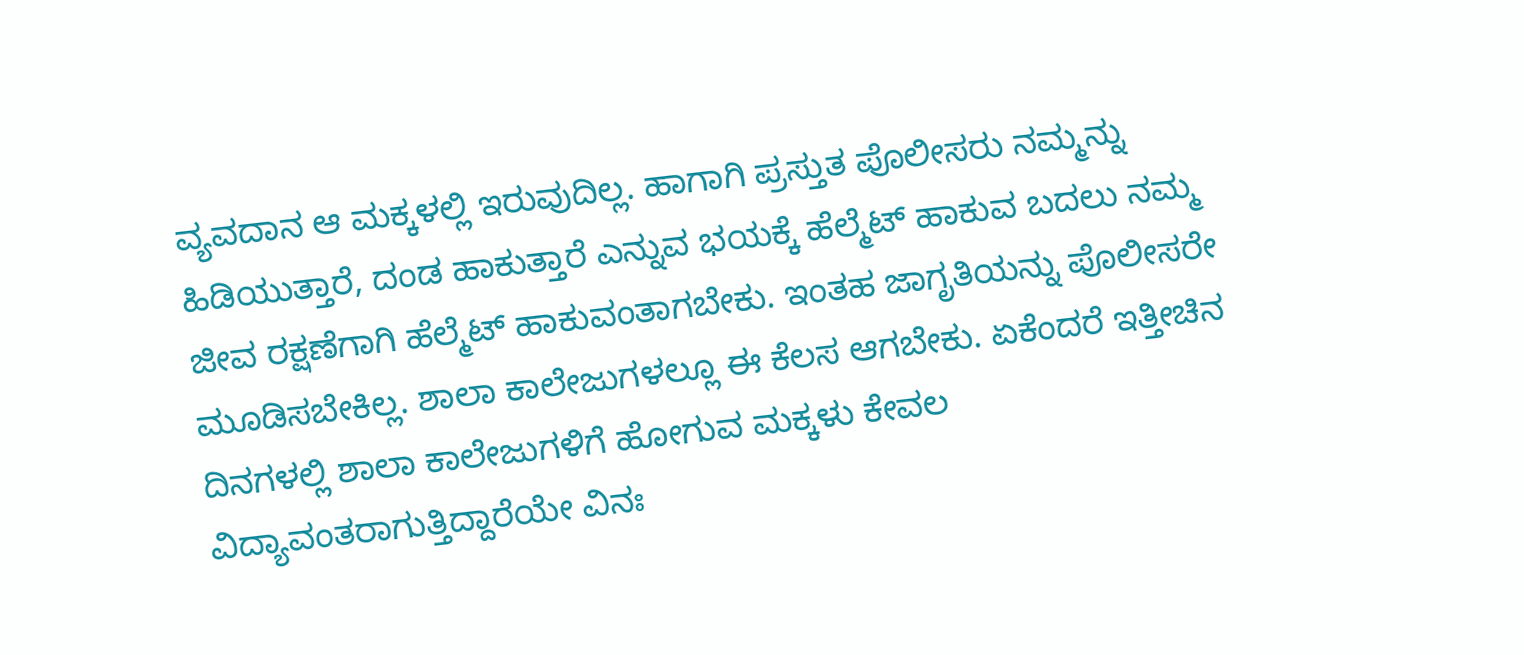ವ್ಯವದಾನ ಆ ಮಕ್ಕಳಲ್ಲಿ ಇರುವುದಿಲ್ಲ. ಹಾಗಾಗಿ ಪ್ರಸ್ತುತ ಪೊಲೀಸರು ನಮ್ಮನ್ನು ಹಿಡಿಯುತ್ತಾರೆ, ದಂಡ ಹಾಕುತ್ತಾರೆ ಎನ್ನುವ ಭಯಕ್ಕೆ ಹೆಲ್ಮೆಟ್ ಹಾಕುವ ಬದಲು ನಮ್ಮ ಜೀವ ರಕ್ಷಣೆಗಾಗಿ ಹೆಲ್ಮೆಟ್ ಹಾಕುವಂತಾಗಬೇಕು. ಇಂತಹ ಜಾಗೃತಿಯನ್ನು ಪೊಲೀಸರೇ ಮೂಡಿಸಬೇಕಿಲ್ಲ. ಶಾಲಾ ಕಾಲೇಜುಗಳಲ್ಲೂ ಈ ಕೆಲಸ ಆಗಬೇಕು. ಏಕೆಂದರೆ ಇತ್ತೀಚಿನ ದಿನಗಳಲ್ಲಿ ಶಾಲಾ ಕಾಲೇಜುಗಳಿಗೆ ಹೋಗುವ ಮಕ್ಕಳು ಕೇವಲ ವಿದ್ಯಾವಂತರಾಗುತ್ತಿದ್ದಾರೆಯೇ ವಿನಃ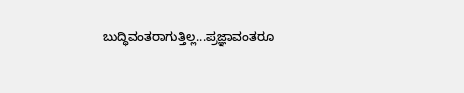ಬುದ್ಧಿವಂತರಾಗುತ್ತಿಲ್ಲ...ಪ್ರಜ್ಞಾವಂತರೂ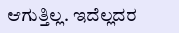ಆಗುತ್ತಿಲ್ಲ. ಇದೆಲ್ಲದರ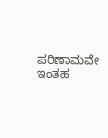ಪರಿಣಾಮವೇ ಇಂತಹ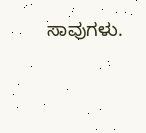ಸಾವುಗಳು.